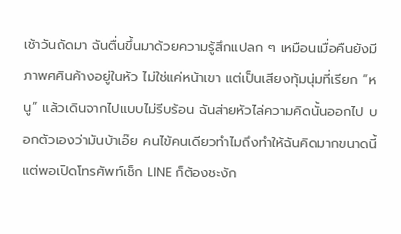เช้าวันถัดมา ฉันตื่นขึ้นมาด้วยความรู้สึกแปลก ๆ เหมือนเมื่อคืนยังมีภาพศศินค้างอยู่ในหัว ไม่ใช่แค่หน้าเขา แต่เป็นเสียงทุ้มนุ่มที่เรียก “หนู” แล้วเดินจากไปแบบไม่รีบร้อน ฉันส่ายหัวไล่ความคิดนั้นออกไป บอกตัวเองว่ามันบ้าเอ๊ย คนไข้คนเดียวทำไมถึงทำให้ฉันคิดมากขนาดนี้
แต่พอเปิดโทรศัพท์เช็ก LINE ก็ต้องชะงัก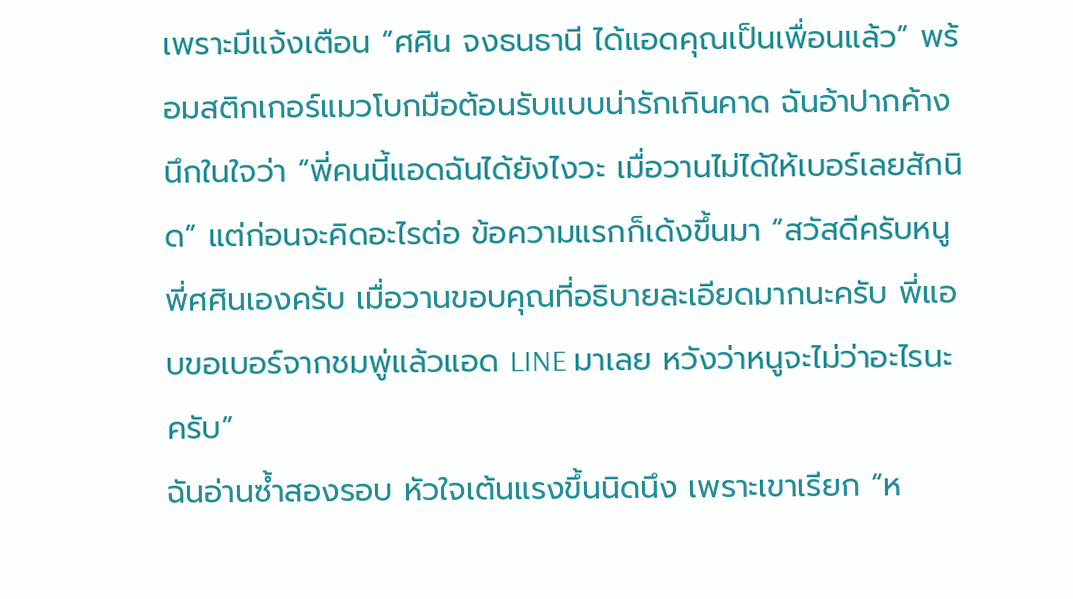เพราะมีแจ้งเตือน “ศศิน จงธนธานี ได้แอดคุณเป็นเพื่อนแล้ว” พร้อมสติกเกอร์แมวโบกมือต้อนรับแบบน่ารักเกินคาด ฉันอ้าปากค้าง นึกในใจว่า “พี่คนนี้แอดฉันได้ยังไงวะ เมื่อวานไม่ได้ให้เบอร์เลยสักนิด” แต่ก่อนจะคิดอะไรต่อ ข้อความแรกก็เด้งขึ้นมา “สวัสดีครับหนู พี่ศศินเองครับ เมื่อวานขอบคุณที่อธิบายละเอียดมากนะครับ พี่แอบขอเบอร์จากชมพู่แล้วแอด LINE มาเลย หวังว่าหนูจะไม่ว่าอะไรนะครับ”
ฉันอ่านซ้ำสองรอบ หัวใจเต้นแรงขึ้นนิดนึง เพราะเขาเรียก “ห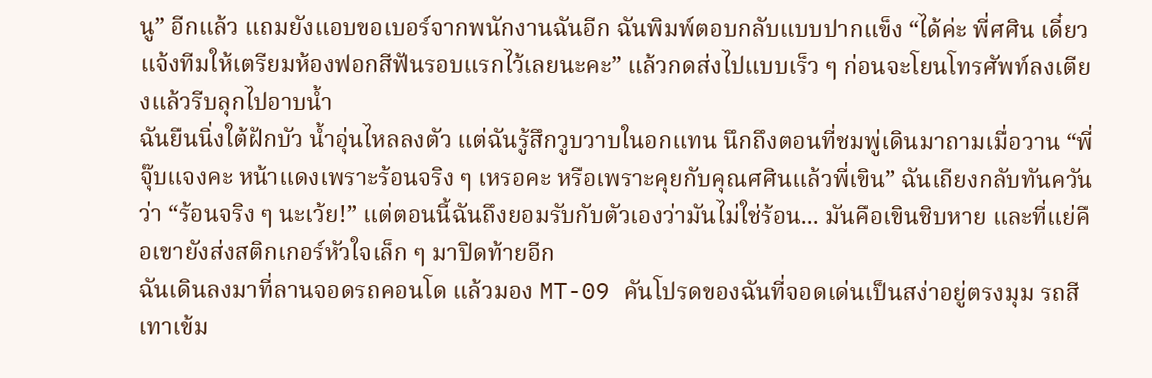นู” อีกแล้ว แถมยังแอบขอเบอร์จากพนักงานฉันอีก ฉันพิมพ์ตอบกลับแบบปากแข็ง “ได้ค่ะ พี่ศศิน เดี๋ยวแจ้งทีมให้เตรียมห้องฟอกสีฟันรอบแรกไว้เลยนะคะ” แล้วกดส่งไปแบบเร็ว ๆ ก่อนจะโยนโทรศัพท์ลงเตียงแล้วรีบลุกไปอาบน้ำ
ฉันยืนนิ่งใต้ฝักบัว น้ำอุ่นไหลลงตัว แต่ฉันรู้สึกวูบวาบในอกแทน นึกถึงตอนที่ชมพู่เดินมาถามเมื่อวาน “พี่จุ๊บแจงคะ หน้าแดงเพราะร้อนจริง ๆ เหรอคะ หรือเพราะคุยกับคุณศศินแล้วพี่เขิน” ฉันเถียงกลับทันควันว่า “ร้อนจริง ๆ นะเว้ย!” แต่ตอนนี้ฉันถึงยอมรับกับตัวเองว่ามันไม่ใช่ร้อน... มันคือเขินชิบหาย และที่แย่คือเขายังส่งสติกเกอร์หัวใจเล็ก ๆ มาปิดท้ายอีก
ฉันเดินลงมาที่ลานจอดรถคอนโด แล้วมอง MT-09 คันโปรดของฉันที่จอดเด่นเป็นสง่าอยู่ตรงมุม รถสีเทาเข้ม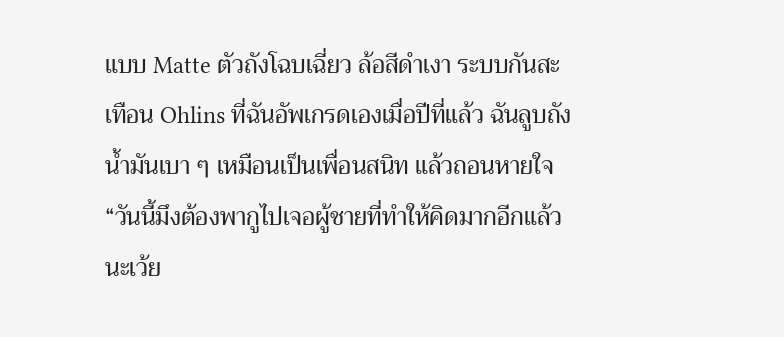แบบ Matte ตัวถังโฉบเฉี่ยว ล้อสีดำเงา ระบบกันสะเทือน Ohlins ที่ฉันอัพเกรดเองเมื่อปีที่แล้ว ฉันลูบถังน้ำมันเบา ๆ เหมือนเป็นเพื่อนสนิท แล้วถอนหายใจ
“วันนี้มึงต้องพากูไปเจอผู้ชายที่ทำให้คิดมากอีกแล้วนะเว้ย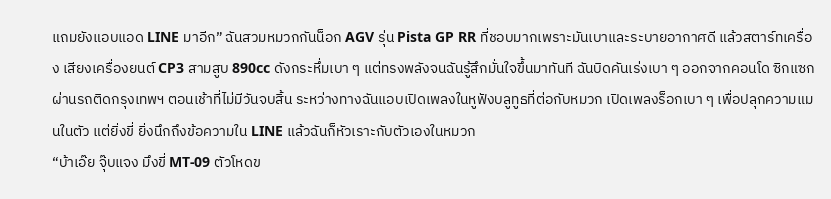แถมยังแอบแอด LINE มาอีก” ฉันสวมหมวกกันน็อก AGV รุ่น Pista GP RR ที่ชอบมากเพราะมันเบาและระบายอากาศดี แล้วสตาร์ทเครื่อง เสียงเครื่องยนต์ CP3 สามสูบ 890cc ดังกระหึ่มเบา ๆ แต่ทรงพลังจนฉันรู้สึกมั่นใจขึ้นมาทันที ฉันบิดคันเร่งเบา ๆ ออกจากคอนโด ซิกแซกผ่านรถติดกรุงเทพฯ ตอนเช้าที่ไม่มีวันจบสิ้น ระหว่างทางฉันแอบเปิดเพลงในหูฟังบลูทูธที่ต่อกับหมวก เปิดเพลงร็อกเบา ๆ เพื่อปลุกความแมนในตัว แต่ยิ่งขี่ ยิ่งนึกถึงข้อความใน LINE แล้วฉันก็หัวเราะกับตัวเองในหมวก
“บ้าเอ๊ย จุ๊บแจง มึงขี่ MT-09 ตัวโหดข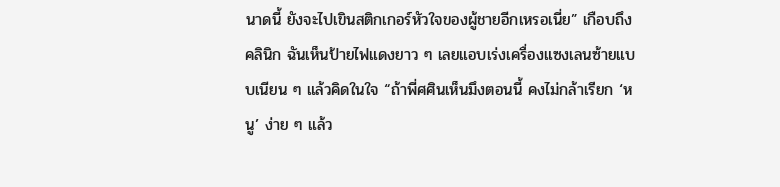นาดนี้ ยังจะไปเขินสติกเกอร์หัวใจของผู้ชายอีกเหรอเนี่ย” เกือบถึงคลินิก ฉันเห็นป้ายไฟแดงยาว ๆ เลยแอบเร่งเครื่องแซงเลนซ้ายแบบเนียน ๆ แล้วคิดในใจ “ถ้าพี่ศศินเห็นมึงตอนนี้ คงไม่กล้าเรียก ‘หนู’ ง่าย ๆ แล้ว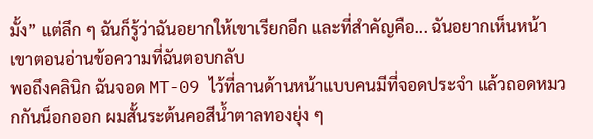มั้ง” แต่ลึก ๆ ฉันก็รู้ว่าฉันอยากให้เขาเรียกอีก และที่สำคัญคือ... ฉันอยากเห็นหน้าเขาตอนอ่านข้อความที่ฉันตอบกลับ
พอถึงคลินิก ฉันจอด MT-09 ไว้ที่ลานด้านหน้าแบบคนมีที่จอดประจำ แล้วถอดหมวกกันน็อกออก ผมสั้นระต้นคอสีน้ำตาลทองยุ่ง ๆ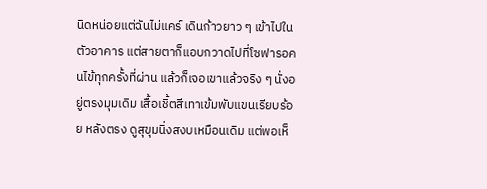นิดหน่อยแต่ฉันไม่แคร์ เดินก้าวยาว ๆ เข้าไปในตัวอาคาร แต่สายตาก็แอบกวาดไปที่โซฟารอคนไข้ทุกครั้งที่ผ่าน แล้วก็เจอเขาแล้วจริง ๆ นั่งอยู่ตรงมุมเดิม เสื้อเชิ้ตสีเทาเข้มพับแขนเรียบร้อย หลังตรง ดูสุขุมนิ่งสงบเหมือนเดิม แต่พอเห็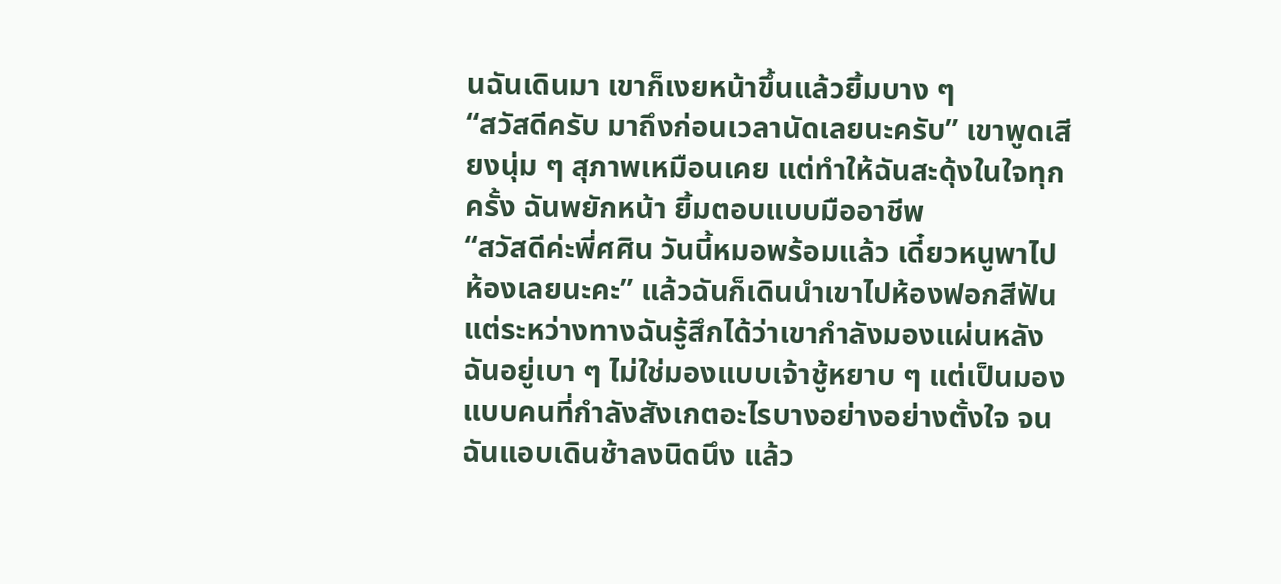นฉันเดินมา เขาก็เงยหน้าขึ้นแล้วยิ้มบาง ๆ
“สวัสดีครับ มาถึงก่อนเวลานัดเลยนะครับ” เขาพูดเสียงนุ่ม ๆ สุภาพเหมือนเคย แต่ทำให้ฉันสะดุ้งในใจทุกครั้ง ฉันพยักหน้า ยิ้มตอบแบบมืออาชีพ
“สวัสดีค่ะพี่ศศิน วันนี้หมอพร้อมแล้ว เดี๋ยวหนูพาไปห้องเลยนะคะ” แล้วฉันก็เดินนำเขาไปห้องฟอกสีฟัน แต่ระหว่างทางฉันรู้สึกได้ว่าเขากำลังมองแผ่นหลังฉันอยู่เบา ๆ ไม่ใช่มองแบบเจ้าชู้หยาบ ๆ แต่เป็นมองแบบคนที่กำลังสังเกตอะไรบางอย่างอย่างตั้งใจ จนฉันแอบเดินช้าลงนิดนึง แล้ว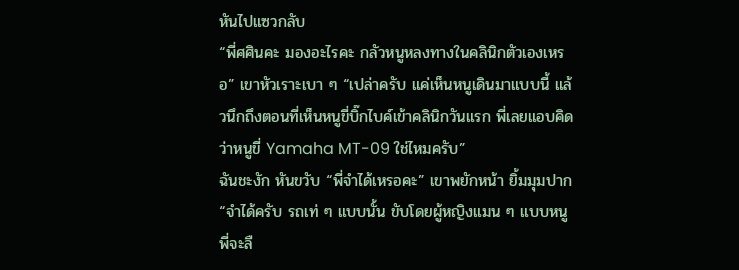หันไปแซวกลับ
“พี่ศศินคะ มองอะไรคะ กลัวหนูหลงทางในคลินิกตัวเองเหรอ” เขาหัวเราะเบา ๆ “เปล่าครับ แค่เห็นหนูเดินมาแบบนี้ แล้วนึกถึงตอนที่เห็นหนูขี่บิ๊กไบค์เข้าคลินิกวันแรก พี่เลยแอบคิดว่าหนูขี่ Yamaha MT-09 ใช่ไหมครับ”
ฉันชะงัก หันขวับ “พี่จำได้เหรอคะ” เขาพยักหน้า ยิ้มมุมปาก “จำได้ครับ รถเท่ ๆ แบบนั้น ขับโดยผู้หญิงแมน ๆ แบบหนู พี่จะลื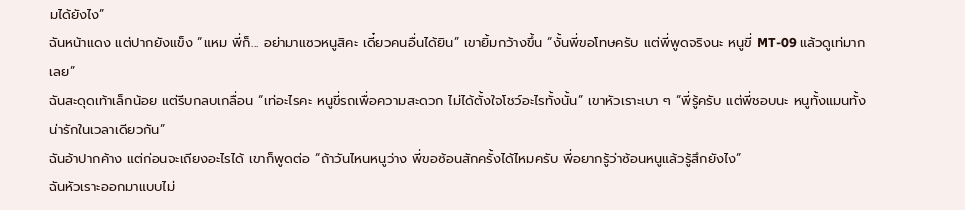มได้ยังไง”
ฉันหน้าแดง แต่ปากยังแข็ง “แหม พี่ก็... อย่ามาแซวหนูสิคะ เดี๋ยวคนอื่นได้ยิน” เขายิ้มกว้างขึ้น “งั้นพี่ขอโทษครับ แต่พี่พูดจริงนะ หนูขี่ MT-09 แล้วดูเท่มากเลย”
ฉันสะดุดเท้าเล็กน้อย แต่รีบกลบเกลื่อน “เท่อะไรคะ หนูขี่รถเพื่อความสะดวก ไม่ได้ตั้งใจโชว์อะไรทั้งนั้น” เขาหัวเราะเบา ๆ “พี่รู้ครับ แต่พี่ชอบนะ หนูทั้งแมนทั้งน่ารักในเวลาเดียวกัน”
ฉันอ้าปากค้าง แต่ก่อนจะเถียงอะไรได้ เขาก็พูดต่อ “ถ้าวันไหนหนูว่าง พี่ขอซ้อนสักครั้งได้ไหมครับ พี่อยากรู้ว่าซ้อนหนูแล้วรู้สึกยังไง”
ฉันหัวเราะออกมาแบบไม่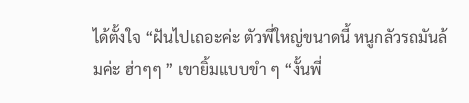ได้ตั้งใจ “ฝันไปเถอะค่ะ ตัวพี่ใหญ่ขนาดนี้ หนูกลัวรถมันล้มค่ะ ฮ่าๆๆ ” เขายิ้มแบบขำ ๆ “งั้นพี่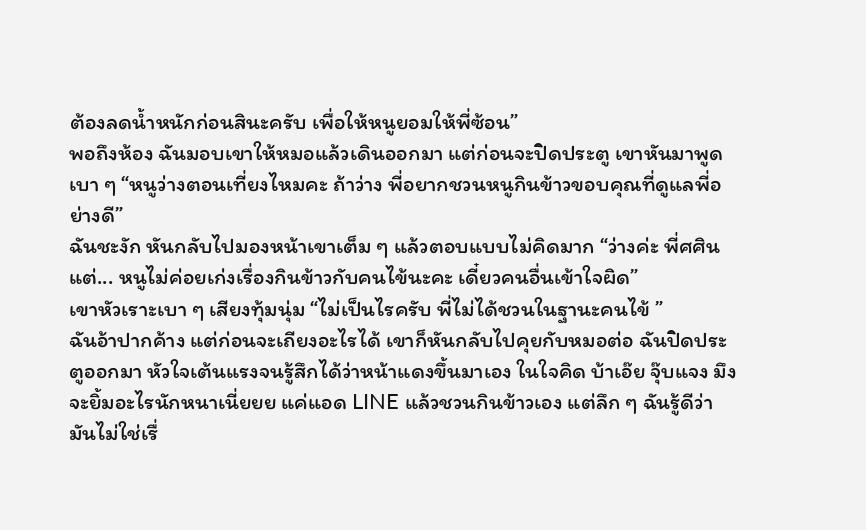ต้องลดน้ำหนักก่อนสินะครับ เพื่อให้หนูยอมให้พี่ซ้อน”
พอถึงห้อง ฉันมอบเขาให้หมอแล้วเดินออกมา แต่ก่อนจะปิดประตู เขาหันมาพูดเบา ๆ “หนูว่างตอนเที่ยงไหมคะ ถ้าว่าง พี่อยากชวนหนูกินข้าวขอบคุณที่ดูแลพี่อย่างดี”
ฉันชะงัก หันกลับไปมองหน้าเขาเต็ม ๆ แล้วตอบแบบไม่คิดมาก “ว่างค่ะ พี่ศศิน แต่... หนูไม่ค่อยเก่งเรื่องกินข้าวกับคนไข้นะคะ เดี๋ยวคนอื่นเข้าใจผิด”
เขาหัวเราะเบา ๆ เสียงทุ้มนุ่ม “ไม่เป็นไรครับ พี่ไม่ได้ชวนในฐานะคนไข้ ”
ฉันอ้าปากค้าง แต่ก่อนจะเถียงอะไรได้ เขาก็หันกลับไปคุยกับหมอต่อ ฉันปิดประตูออกมา หัวใจเต้นแรงจนรู้สึกได้ว่าหน้าแดงขึ้นมาเอง ในใจคิด บ้าเอ๊ย จุ๊บแจง มึงจะยิ้มอะไรนักหนาเนี่ยยย แค่แอด LINE แล้วชวนกินข้าวเอง แต่ลึก ๆ ฉันรู้ดีว่ามันไม่ใช่เรื่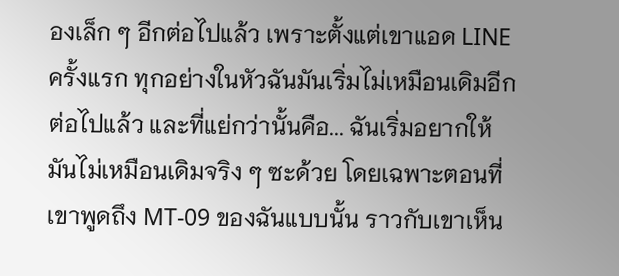องเล็ก ๆ อีกต่อไปแล้ว เพราะตั้งแต่เขาแอด LINE ครั้งแรก ทุกอย่างในหัวฉันมันเริ่มไม่เหมือนเดิมอีกต่อไปแล้ว และที่แย่กว่านั้นคือ... ฉันเริ่มอยากให้มันไม่เหมือนเดิมจริง ๆ ซะด้วย โดยเฉพาะตอนที่เขาพูดถึง MT-09 ของฉันแบบนั้น ราวกับเขาเห็น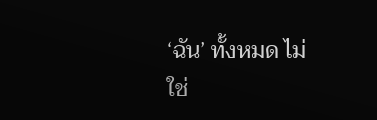‘ฉัน’ ทั้งหมด ไม่ใช่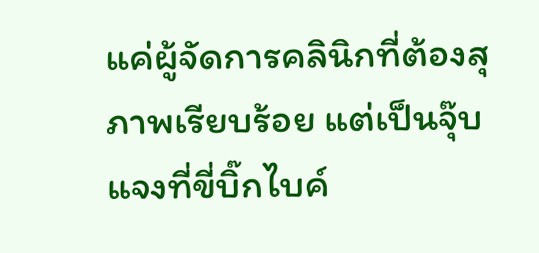แค่ผู้จัดการคลินิกที่ต้องสุภาพเรียบร้อย แต่เป็นจุ๊บแจงที่ขี่บิ๊กไบค์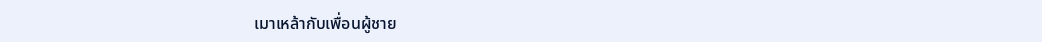เมาเหล้ากับเพื่อนผู้ชาย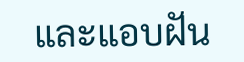และแอบฝัน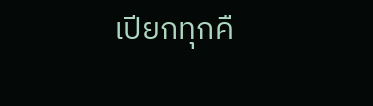เปียกทุกคื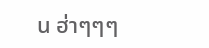น ฮ่าๆๆๆ